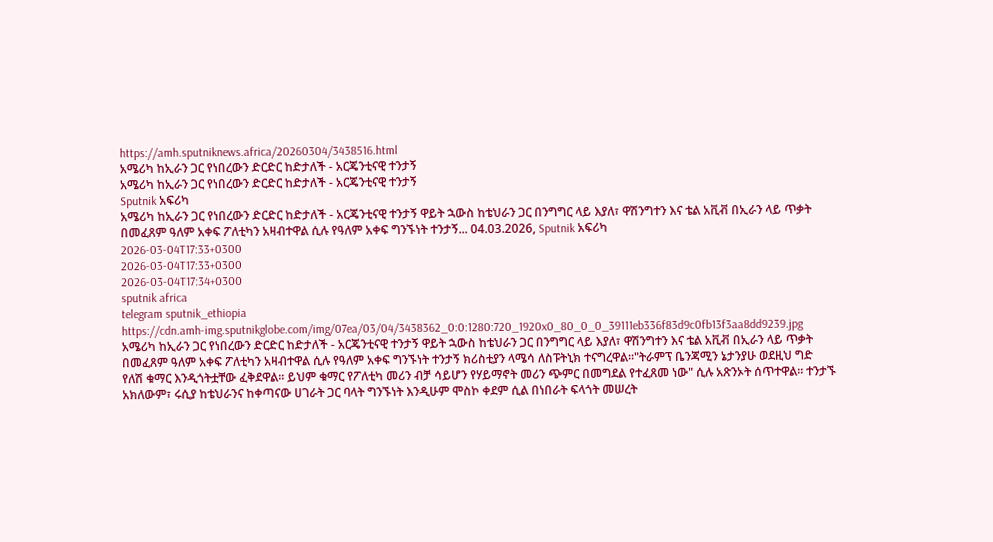https://amh.sputniknews.africa/20260304/3438516.html
አሜሪካ ከኢራን ጋር የነበረውን ድርድር ከድታለች - አርጄንቲናዊ ተንታኝ
አሜሪካ ከኢራን ጋር የነበረውን ድርድር ከድታለች - አርጄንቲናዊ ተንታኝ
Sputnik አፍሪካ
አሜሪካ ከኢራን ጋር የነበረውን ድርድር ከድታለች - አርጄንቲናዊ ተንታኝ ዋይት ኋውስ ከቴህራን ጋር በንግግር ላይ እያለ፣ ዋሽንግተን እና ቴል አቪቭ በኢራን ላይ ጥቃት በመፈጸም ዓለም አቀፍ ፖለቲካን አዛብተዋል ሲሉ የዓለም አቀፍ ግንኙነት ተንታኝ... 04.03.2026, Sputnik አፍሪካ
2026-03-04T17:33+0300
2026-03-04T17:33+0300
2026-03-04T17:34+0300
sputnik africa
telegram sputnik_ethiopia
https://cdn.amh-img.sputnikglobe.com/img/07ea/03/04/3438362_0:0:1280:720_1920x0_80_0_0_39111eb336f83d9c0fb13f3aa8dd9239.jpg
አሜሪካ ከኢራን ጋር የነበረውን ድርድር ከድታለች - አርጄንቲናዊ ተንታኝ ዋይት ኋውስ ከቴህራን ጋር በንግግር ላይ እያለ፣ ዋሽንግተን እና ቴል አቪቭ በኢራን ላይ ጥቃት በመፈጸም ዓለም አቀፍ ፖለቲካን አዛብተዋል ሲሉ የዓለም አቀፍ ግንኙነት ተንታኝ ክሪስቲያን ላሜሳ ለስፑትኒክ ተናግረዋል።"ትራምፕ ቤንጃሚን ኔታንያሁ ወደዚህ ግድ የለሽ ቁማር እንዲጎትቷቸው ፈቅደዋል። ይህም ቁማር የፖለቲካ መሪን ብቻ ሳይሆን የሃይማኖት መሪን ጭምር በመግደል የተፈጸመ ነው" ሲሉ አጽንኦት ሰጥተዋል። ተንታኙ አክለውም፣ ሩሲያ ከቴህራንና ከቀጣናው ሀገራት ጋር ባላት ግንኙነት እንዲሁም ሞስኮ ቀደም ሲል በነበራት ፍላጎት መሠረት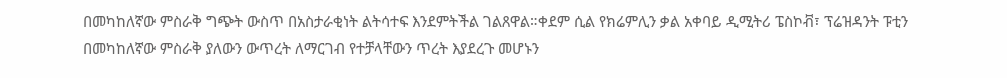በመካከለኛው ምስራቅ ግጭት ውስጥ በአስታራቂነት ልትሳተፍ እንደምትችል ገልጸዋል።ቀደም ሲል የክሬምሊን ቃል አቀባይ ዲሚትሪ ፔስኮቭ፣ ፕሬዝዳንት ፑቲን በመካከለኛው ምስራቅ ያለውን ውጥረት ለማርገብ የተቻላቸውን ጥረት እያደረጉ መሆኑን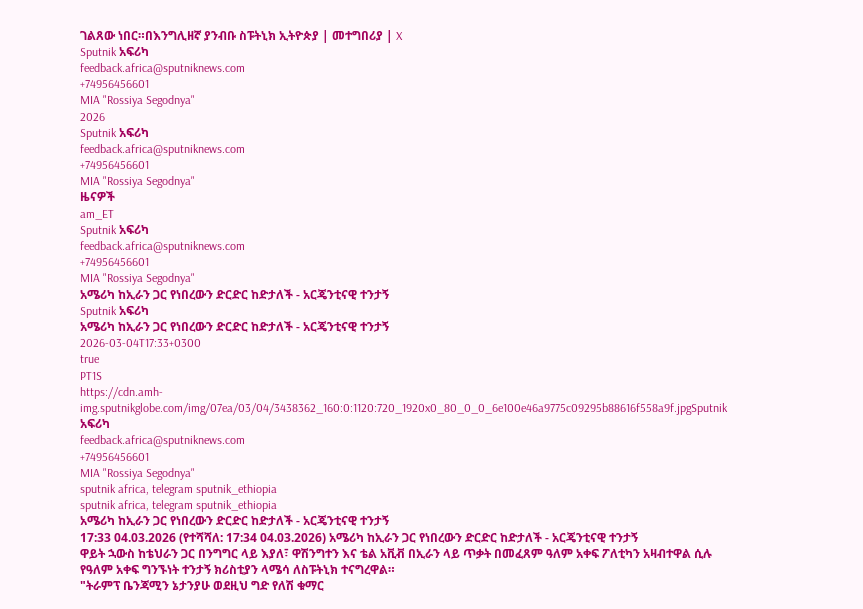ገልጸው ነበር።በእንግሊዘኛ ያንብቡ ስፑትኒክ ኢትዮጵያ | መተግበሪያ | X
Sputnik አፍሪካ
feedback.africa@sputniknews.com
+74956456601
MIA "Rossiya Segodnya"
2026
Sputnik አፍሪካ
feedback.africa@sputniknews.com
+74956456601
MIA "Rossiya Segodnya"
ዜናዎች
am_ET
Sputnik አፍሪካ
feedback.africa@sputniknews.com
+74956456601
MIA "Rossiya Segodnya"
አሜሪካ ከኢራን ጋር የነበረውን ድርድር ከድታለች - አርጄንቲናዊ ተንታኝ
Sputnik አፍሪካ
አሜሪካ ከኢራን ጋር የነበረውን ድርድር ከድታለች - አርጄንቲናዊ ተንታኝ
2026-03-04T17:33+0300
true
PT1S
https://cdn.amh-img.sputnikglobe.com/img/07ea/03/04/3438362_160:0:1120:720_1920x0_80_0_0_6e100e46a9775c09295b88616f558a9f.jpgSputnik አፍሪካ
feedback.africa@sputniknews.com
+74956456601
MIA "Rossiya Segodnya"
sputnik africa, telegram sputnik_ethiopia
sputnik africa, telegram sputnik_ethiopia
አሜሪካ ከኢራን ጋር የነበረውን ድርድር ከድታለች - አርጄንቲናዊ ተንታኝ
17:33 04.03.2026 (የተሻሻለ: 17:34 04.03.2026) አሜሪካ ከኢራን ጋር የነበረውን ድርድር ከድታለች - አርጄንቲናዊ ተንታኝ
ዋይት ኋውስ ከቴህራን ጋር በንግግር ላይ እያለ፣ ዋሽንግተን እና ቴል አቪቭ በኢራን ላይ ጥቃት በመፈጸም ዓለም አቀፍ ፖለቲካን አዛብተዋል ሲሉ የዓለም አቀፍ ግንኙነት ተንታኝ ክሪስቲያን ላሜሳ ለስፑትኒክ ተናግረዋል።
"ትራምፕ ቤንጃሚን ኔታንያሁ ወደዚህ ግድ የለሽ ቁማር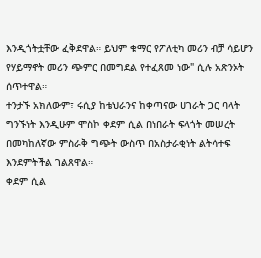እንዲጎትቷቸው ፈቅደዋል። ይህም ቁማር የፖለቲካ መሪን ብቻ ሳይሆን የሃይማኖት መሪን ጭምር በመግደል የተፈጸመ ነው" ሲሉ አጽንኦት ሰጥተዋል።
ተንታኙ አክለውም፣ ሩሲያ ከቴህራንና ከቀጣናው ሀገራት ጋር ባላት ግንኙነት እንዲሁም ሞስኮ ቀደም ሲል በነበራት ፍላጎት መሠረት በመካከለኛው ምስራቅ ግጭት ውስጥ በአስታራቂነት ልትሳተፍ እንደምትችል ገልጸዋል።
ቀደም ሲል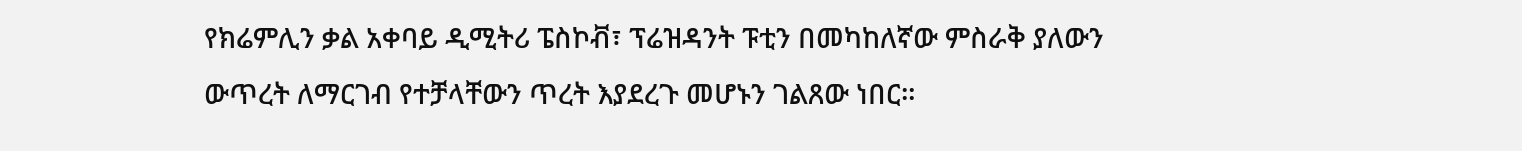የክሬምሊን ቃል አቀባይ ዲሚትሪ ፔስኮቭ፣ ፕሬዝዳንት ፑቲን በመካከለኛው ምስራቅ ያለውን ውጥረት ለማርገብ የተቻላቸውን ጥረት እያደረጉ መሆኑን ገልጸው ነበር።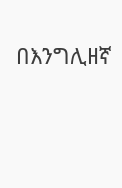በእንግሊዘኛ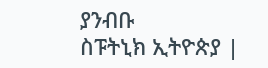ያንብቡ
ስፑትኒክ ኢትዮጵያ |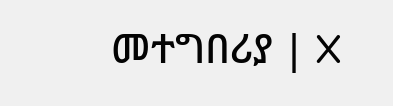መተግበሪያ | X